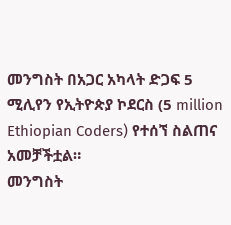መንግስት በአጋር አካላት ድጋፍ 5 ሚሊየን የኢትዮጵያ ኮደርስ (5 million Ethiopian Coders) የተሰኘ ስልጠና አመቻችቷል።
መንግስት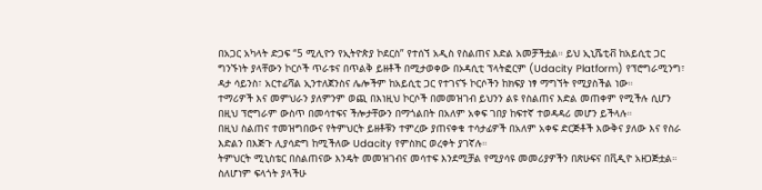በአጋር አካላት ድጋፍ “5 ሚሊዮን የኢትዮጵያ ኮደርስ” የተሰኘ አዲስ የስልጠና እድል አመቻችቷል። ይህ ኢኒሼቲቭ ከአይሲቲ ጋር ግንኙነት ያላቸውን ኮርሶች ጥራቱና በጥልቅ ይዘቶች በሚታወቀው በኦዳሲቲ ፕላትፎርም (Udacity Platform) የፕሮግራሚንግ፣ ዳታ ሳይንስ፣ አርተፊሻል ኢንተለጀንስና ሌሎችም ከአይሲቲ ጋር የተገናኙ ኮርሶችን ከክፍያ ነፃ ማግኘት የሚያስችል ነው።
ተማሪዎች እና መምህራን ያለምንም ወጪ በእነዚህ ኮርሶች በመመዝገብ ይህንን ልዩ የስልጠና እድል መጠቀም የሚችሉ ሲሆን በዚህ ፕሮግራም ውስጥ በመሳተፍና ችሎታቸውን በማጎልበት በአለም አቀፍ ገበያ ከፍተኛ ተወዳዳሪ መሆን ይችላሉ።
በዚህ ስልጠና ተመዝግበውና የትምህርት ይዘቶቹን ተምረው ያጠናቀቁ ተሳታፊዎች በአለም አቀፍ ድርጅቶች እውቅና ያለው እና የስራ እድልን በእጅጉ ሊያሳድግ ከሚችለው Udacity የምስክር ወረቀት ያገኛሉ።
ትምህርት ሚኒስቴር በስልጠናው እንዴት መመዝገብና መሳተፍ እንደሚቻል የሚያሳዩ መመሪያዎችን በጽሁፍና በቪዲዮ አዘጋጅቷል። ስለሆነም ፍላጎት ያላችሁ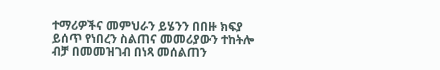ተማሪዎችና መምህራን ይሄንን በበዙ ክፍያ ይሰጥ የነበረን ስልጠና መመሪያውን ተከትሎ ብቻ በመመዝገብ በነጻ መሰልጠን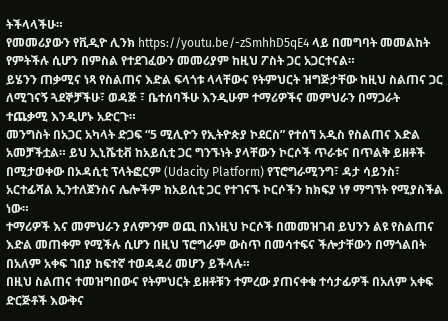ትችላላችሁ።
የመመሪያውን የቪዲዮ ሊንክ https://youtu.be/-zSmhhD5qE4 ላይ በመግባት መመልከት የምትችሉ ሲሆን በምስል የተደገፈውን መመሪያም ከዚህ ፖስት ጋር አጋርተናል።
ይሄንን ጠቃሚና ነጻ የስልጠና እድል ፍላጎቱ ላላቸውና የትምህርት ዝግጅታቸው ከዚህ ስልጠና ጋር ለሚገናኝ ጓደኞቻችሁ፣ ወዳጅ ፣ ቤተሰባችሁ እንዲሁም ተማሪዎችና መምህራን በማጋራት ተጨቃሚ እንዲሆኑ አድርጉ።
መንግስት በአጋር አካላት ድጋፍ “5 ሚሊዮን የኢትዮጵያ ኮደርስ” የተሰኘ አዲስ የስልጠና እድል አመቻችቷል። ይህ ኢኒሼቲቭ ከአይሲቲ ጋር ግንኙነት ያላቸውን ኮርሶች ጥራቱና በጥልቅ ይዘቶች በሚታወቀው በኦዳሲቲ ፕላትፎርም (Udacity Platform) የፕሮግራሚንግ፣ ዳታ ሳይንስ፣ አርተፊሻል ኢንተለጀንስና ሌሎችም ከአይሲቲ ጋር የተገናኙ ኮርሶችን ከክፍያ ነፃ ማግኘት የሚያስችል ነው።
ተማሪዎች እና መምህራን ያለምንም ወጪ በእነዚህ ኮርሶች በመመዝገብ ይህንን ልዩ የስልጠና እድል መጠቀም የሚችሉ ሲሆን በዚህ ፕሮግራም ውስጥ በመሳተፍና ችሎታቸውን በማጎልበት በአለም አቀፍ ገበያ ከፍተኛ ተወዳዳሪ መሆን ይችላሉ።
በዚህ ስልጠና ተመዝግበውና የትምህርት ይዘቶቹን ተምረው ያጠናቀቁ ተሳታፊዎች በአለም አቀፍ ድርጅቶች እውቅና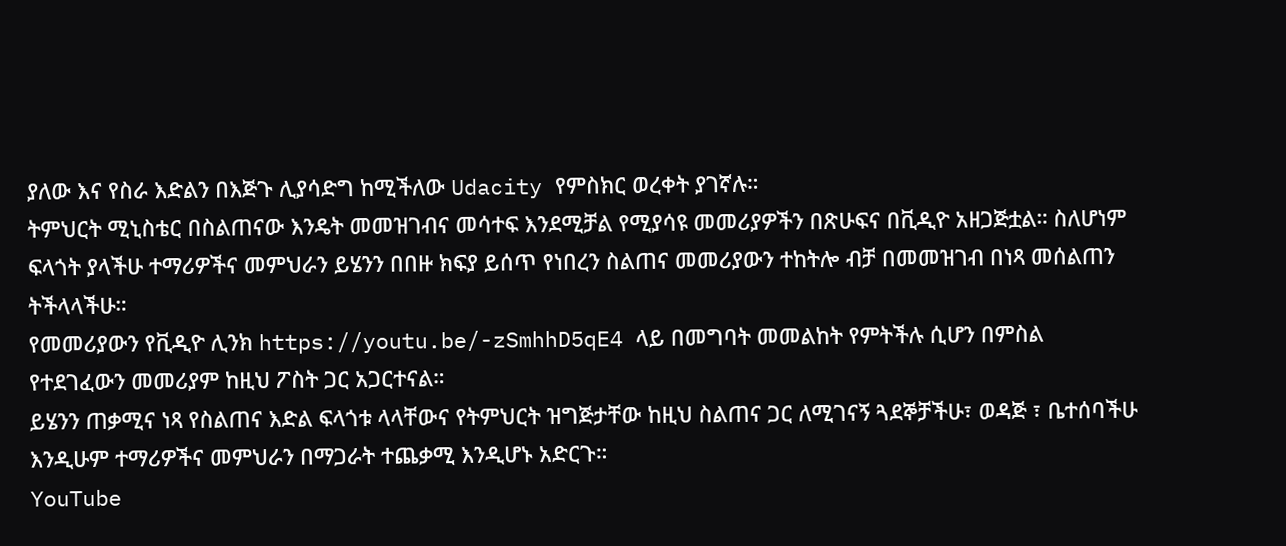ያለው እና የስራ እድልን በእጅጉ ሊያሳድግ ከሚችለው Udacity የምስክር ወረቀት ያገኛሉ።
ትምህርት ሚኒስቴር በስልጠናው እንዴት መመዝገብና መሳተፍ እንደሚቻል የሚያሳዩ መመሪያዎችን በጽሁፍና በቪዲዮ አዘጋጅቷል። ስለሆነም ፍላጎት ያላችሁ ተማሪዎችና መምህራን ይሄንን በበዙ ክፍያ ይሰጥ የነበረን ስልጠና መመሪያውን ተከትሎ ብቻ በመመዝገብ በነጻ መሰልጠን ትችላላችሁ።
የመመሪያውን የቪዲዮ ሊንክ https://youtu.be/-zSmhhD5qE4 ላይ በመግባት መመልከት የምትችሉ ሲሆን በምስል የተደገፈውን መመሪያም ከዚህ ፖስት ጋር አጋርተናል።
ይሄንን ጠቃሚና ነጻ የስልጠና እድል ፍላጎቱ ላላቸውና የትምህርት ዝግጅታቸው ከዚህ ስልጠና ጋር ለሚገናኝ ጓደኞቻችሁ፣ ወዳጅ ፣ ቤተሰባችሁ እንዲሁም ተማሪዎችና መምህራን በማጋራት ተጨቃሚ እንዲሆኑ አድርጉ።
YouTube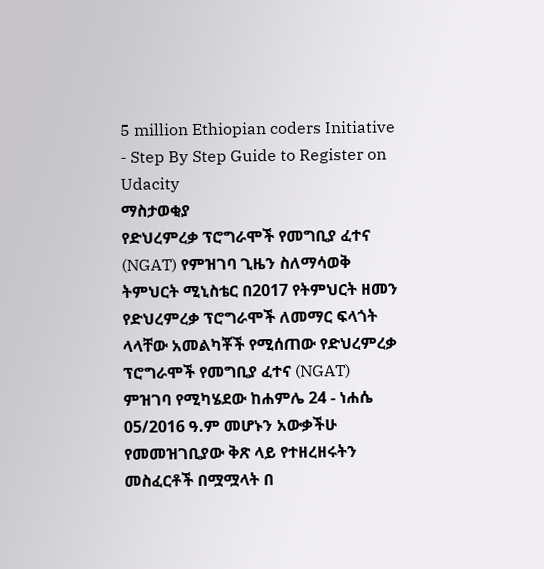5 million Ethiopian coders Initiative - Step By Step Guide to Register on Udacity
ማስታወቂያ
የድህረምረቃ ፕሮግራሞች የመግቢያ ፈተና (NGAT) የምዝገባ ጊዜን ስለማሳወቅ
ትምህርት ሚኒስቴር በ2017 የትምህርት ዘመን የድህረምረቃ ፕሮግራሞች ለመማር ፍላጎት ላላቸው አመልካቾች የሚሰጠው የድህረምረቃ ፕሮግራሞች የመግቢያ ፈተና (NGAT) ምዝገባ የሚካሄደው ከሐምሌ 24 - ነሐሴ 05/2016 ዓ.ም መሆኑን አውቃችሁ የመመዝገቢያው ቅጽ ላይ የተዘረዘሩትን መስፈርቶች በሟሟላት በ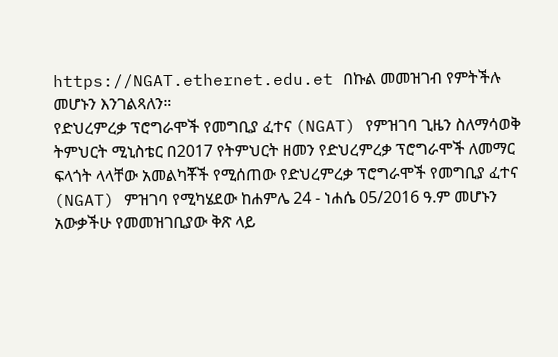https://NGAT.ethernet.edu.et በኩል መመዝገብ የምትችሉ መሆኑን እንገልጻለን።
የድህረምረቃ ፕሮግራሞች የመግቢያ ፈተና (NGAT) የምዝገባ ጊዜን ስለማሳወቅ
ትምህርት ሚኒስቴር በ2017 የትምህርት ዘመን የድህረምረቃ ፕሮግራሞች ለመማር ፍላጎት ላላቸው አመልካቾች የሚሰጠው የድህረምረቃ ፕሮግራሞች የመግቢያ ፈተና (NGAT) ምዝገባ የሚካሄደው ከሐምሌ 24 - ነሐሴ 05/2016 ዓ.ም መሆኑን አውቃችሁ የመመዝገቢያው ቅጽ ላይ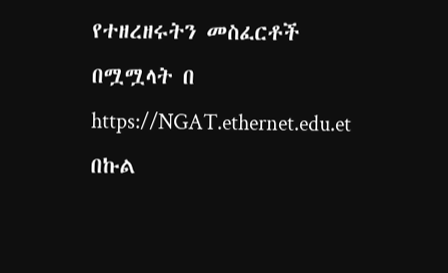የተዘረዘሩትን መስፈርቶች በሟሟላት በ https://NGAT.ethernet.edu.et በኩል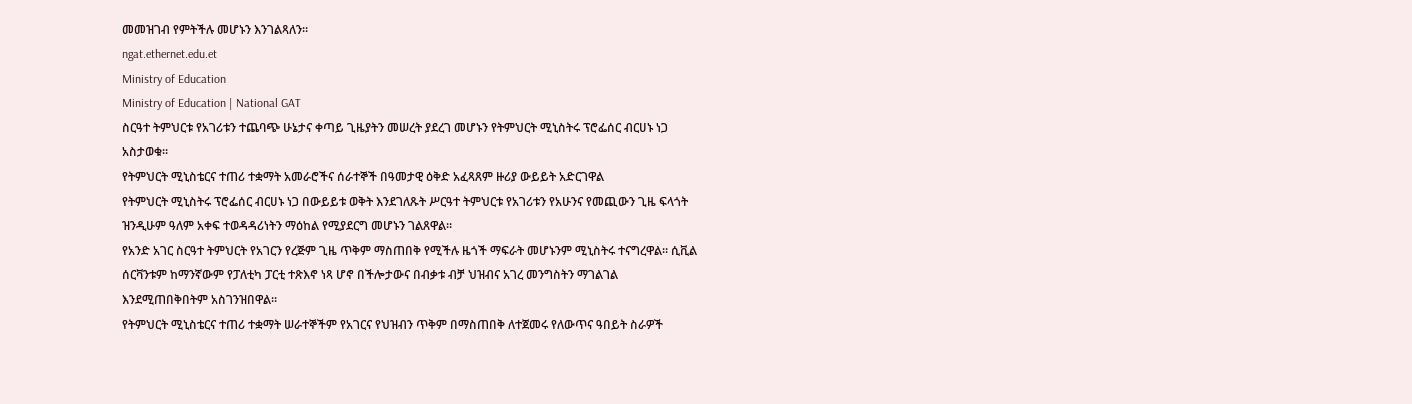መመዝገብ የምትችሉ መሆኑን እንገልጻለን።
ngat.ethernet.edu.et
Ministry of Education
Ministry of Education | National GAT
ስርዓተ ትምህርቱ የአገሪቱን ተጨባጭ ሁኔታና ቀጣይ ጊዜያትን መሠረት ያደረገ መሆኑን የትምህርት ሚኒስትሩ ፕሮፌሰር ብርሀኑ ነጋ አስታወቁ።
የትምህርት ሚኒስቴርና ተጠሪ ተቋማት አመራሮችና ሰራተኞች በዓመታዊ ዕቅድ አፈጻጸም ዙሪያ ውይይት አድርገዋል
የትምህርት ሚኒስትሩ ፕሮፌሰር ብርሀኑ ነጋ በውይይቱ ወቅት እንደገለጹት ሥርዓተ ትምህርቱ የአገሪቱን የአሁንና የመጪውን ጊዜ ፍላጎት ዝንዲሁም ዓለም አቀፍ ተወዳዳሪነትን ማዕከል የሚያደርግ መሆኑን ገልጸዋል።
የአንድ አገር ስርዓተ ትምህርት የአገርን የረጅም ጊዜ ጥቅም ማስጠበቅ የሚችሉ ዜጎች ማፍራት መሆኑንም ሚኒስትሩ ተናግረዋል። ሲቪል ሰርቫንቱም ከማንኛውም የፓለቲካ ፓርቲ ተጽእኖ ነጻ ሆኖ በችሎታውና በብቃቱ ብቻ ህዝብና አገረ መንግስትን ማገልገል እንደሚጠበቅበትም አስገንዝበዋል።
የትምህርት ሚኒስቴርና ተጠሪ ተቋማት ሠራተኞችም የአገርና የህዝብን ጥቅም በማስጠበቅ ለተጀመሩ የለውጥና ዓበይት ስራዎች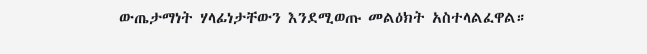ውጤታማነት ሃላፊነታቸውን እንደሚወጡ መልዕክት አስተላልፈዋል።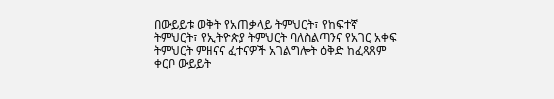በውይይቱ ወቅት የአጠቃላይ ትምህርት፣ የከፍተኛ ትምህርት፣ የኢትዮጵያ ትምህርት ባለስልጣንና የአገር አቀፍ ትምህርት ምዘናና ፈተናዎች አገልግሎት ዕቅድ ከፈጻጸም ቀርቦ ውይይት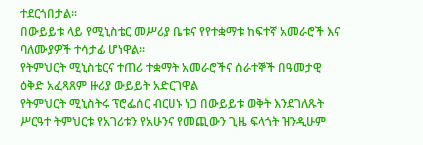ተደርጎበታል።
በውይይቱ ላይ የሚኒስቴር መሥሪያ ቤቱና የየተቋማቱ ከፍተኛ አመራሮች እና ባለሙያዎች ተሳታፊ ሆነዋል።
የትምህርት ሚኒስቴርና ተጠሪ ተቋማት አመራሮችና ሰራተኞች በዓመታዊ ዕቅድ አፈጻጸም ዙሪያ ውይይት አድርገዋል
የትምህርት ሚኒስትሩ ፕሮፌሰር ብርሀኑ ነጋ በውይይቱ ወቅት እንደገለጹት ሥርዓተ ትምህርቱ የአገሪቱን የአሁንና የመጪውን ጊዜ ፍላጎት ዝንዲሁም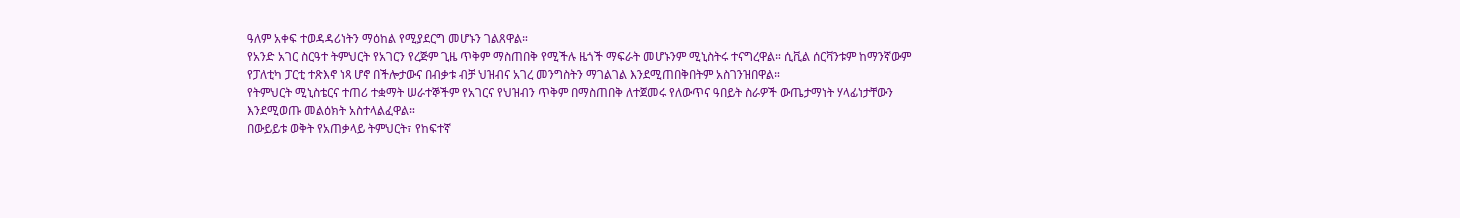ዓለም አቀፍ ተወዳዳሪነትን ማዕከል የሚያደርግ መሆኑን ገልጸዋል።
የአንድ አገር ስርዓተ ትምህርት የአገርን የረጅም ጊዜ ጥቅም ማስጠበቅ የሚችሉ ዜጎች ማፍራት መሆኑንም ሚኒስትሩ ተናግረዋል። ሲቪል ሰርቫንቱም ከማንኛውም የፓለቲካ ፓርቲ ተጽእኖ ነጻ ሆኖ በችሎታውና በብቃቱ ብቻ ህዝብና አገረ መንግስትን ማገልገል እንደሚጠበቅበትም አስገንዝበዋል።
የትምህርት ሚኒስቴርና ተጠሪ ተቋማት ሠራተኞችም የአገርና የህዝብን ጥቅም በማስጠበቅ ለተጀመሩ የለውጥና ዓበይት ስራዎች ውጤታማነት ሃላፊነታቸውን እንደሚወጡ መልዕክት አስተላልፈዋል።
በውይይቱ ወቅት የአጠቃላይ ትምህርት፣ የከፍተኛ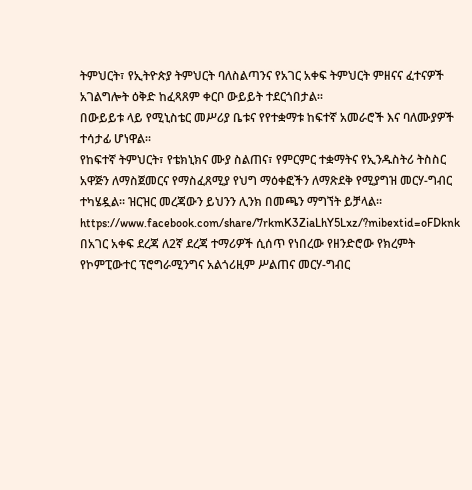ትምህርት፣ የኢትዮጵያ ትምህርት ባለስልጣንና የአገር አቀፍ ትምህርት ምዘናና ፈተናዎች አገልግሎት ዕቅድ ከፈጻጸም ቀርቦ ውይይት ተደርጎበታል።
በውይይቱ ላይ የሚኒስቴር መሥሪያ ቤቱና የየተቋማቱ ከፍተኛ አመራሮች እና ባለሙያዎች ተሳታፊ ሆነዋል።
የከፍተኛ ትምህርት፣ የቴክኒክና ሙያ ስልጠና፣ የምርምር ተቋማትና የኢንዱስትሪ ትስስር አዋጅን ለማስጀመርና የማስፈጸሚያ የህግ ማዕቀፎችን ለማጽደቅ የሚያግዝ መርሃ-ግብር ተካሄዷል። ዝርዝር መረጃውን ይህንን ሊንክ በመጫን ማግኘት ይቻላል። https://www.facebook.com/share/7rkmK3ZiaLhY5Lxz/?mibextid=oFDknk
በአገር አቀፍ ደረጃ ለ2ኛ ደረጃ ተማሪዎች ሲሰጥ የነበረው የዘንድሮው የክረምት የኮምፒውተር ፕሮግራሚንግና አልጎሪዚም ሥልጠና መርሃ-ግብር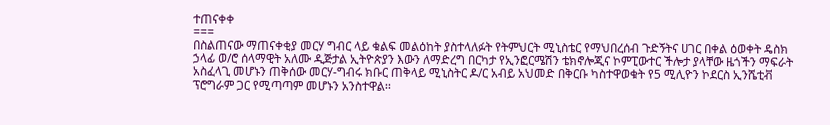ተጠናቀቀ
===
በስልጠናው ማጠናቀቂያ መርሃ ግብር ላይ ቁልፍ መልዕከት ያስተላለፉት የትምህርት ሚኒስቴር የማህበረሰብ ጉድኝትና ሀገር በቀል ዕወቀት ዴስክ ኃላፊ ወ/ሮ ሰላማዊት አለሙ ዲጅታል ኢትዮጵያን እውን ለማድረግ በርካታ የኢንፎርሜሽን ቴክኖሎጂና ኮምፒውተር ችሎታ ያላቸው ዜጎችን ማፍራት አስፈላጊ መሆኑን ጠቅሰው መርሃ-ግብሩ ክቡር ጠቅላይ ሚኒስትር ዶ/ር አብይ አህመድ በቅርቡ ካስተዋወቁት የ5 ሚሊዮን ኮደርስ ኢንሼቲቭ ፕሮግራም ጋር የሚጣጣም መሆኑን አንስተዋል፡፡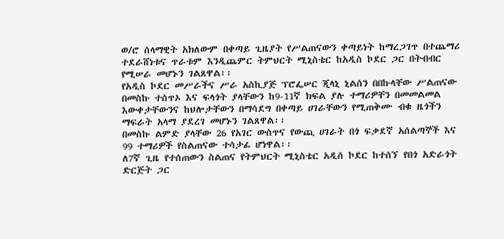ወ/ሮ ሰላማዊት አክለውም በቀጣይ ጊዜያት የሥልጠናውን ቀጣይነት ከማረጋገጥ በተጨማሪ ተደራሸነቱና ጥራቱም እንዲጨምር ትምህርት ሚኒስቴር ከአዲስ ኮደር ጋር በትብብር የሚሠራ መሆኑን ገልጸዋል፡፡
የአዲስ ኮደር መሥራችና ሥራ አስኪያጅ ፕሮፌሠር ጂላኒ ኒልሰን በበኩላቸው ሥልጠናው በመስኩ ተሰጥኦ እና ፍላጎት ያላቸውን ከ9-11ኛ ክፍል ያሉ ተማሪዎቸን በመመልመል እውቀታቸውንና ከህሎታቸውን በማሳደግ በቀጣይ ሀገራቸውን የሚጠቅሙ ብቁ ዜጎችን ማፍራት አላማ ያደረገ መሆኑን ገልጸዋል፡፡
በመስኩ ልምድ ያላቸው 26 የአገር ውስጥና የውጪ ሀገራት በጎ ፍቃደኛ አሰልጣኞች እና 99 ተማሪዎች የስልጠናው ተሳታፊ ሆነዋል፡፡
ለ7ኛ ጊዜ የተሰጠውን ስልጠና የትምህርት ሚኒስቴር አዲሰ ኮደር ከተሰኘ የበጎ አድራጎት ድርጅት ጋር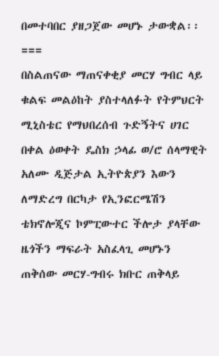በመተባበር ያዘጋጀው መሆኑ ታውቋል፡፡
===
በስልጠናው ማጠናቀቂያ መርሃ ግብር ላይ ቁልፍ መልዕከት ያስተላለፉት የትምህርት ሚኒስቴር የማህበረሰብ ጉድኝትና ሀገር በቀል ዕወቀት ዴስክ ኃላፊ ወ/ሮ ሰላማዊት አለሙ ዲጅታል ኢትዮጵያን እውን ለማድረግ በርካታ የኢንፎርሜሽን ቴክኖሎጂና ኮምፒውተር ችሎታ ያላቸው ዜጎችን ማፍራት አስፈላጊ መሆኑን ጠቅሰው መርሃ-ግብሩ ክቡር ጠቅላይ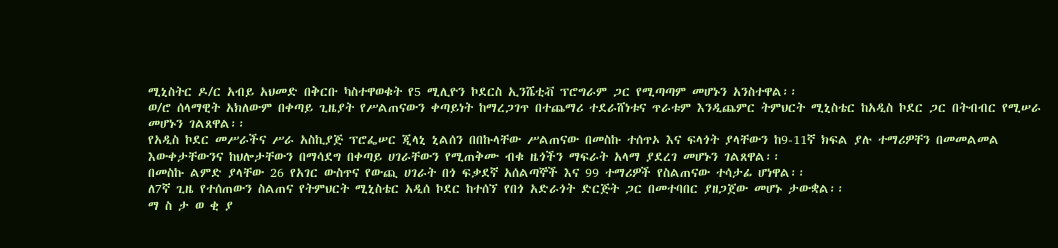ሚኒስትር ዶ/ር አብይ አህመድ በቅርቡ ካስተዋወቁት የ5 ሚሊዮን ኮደርስ ኢንሼቲቭ ፕሮግራም ጋር የሚጣጣም መሆኑን አንስተዋል፡፡
ወ/ሮ ሰላማዊት አክለውም በቀጣይ ጊዜያት የሥልጠናውን ቀጣይነት ከማረጋገጥ በተጨማሪ ተደራሸነቱና ጥራቱም እንዲጨምር ትምህርት ሚኒስቴር ከአዲስ ኮደር ጋር በትብብር የሚሠራ መሆኑን ገልጸዋል፡፡
የአዲስ ኮደር መሥራችና ሥራ አስኪያጅ ፕሮፌሠር ጂላኒ ኒልሰን በበኩላቸው ሥልጠናው በመስኩ ተሰጥኦ እና ፍላጎት ያላቸውን ከ9-11ኛ ክፍል ያሉ ተማሪዎቸን በመመልመል እውቀታቸውንና ከህሎታቸውን በማሳደግ በቀጣይ ሀገራቸውን የሚጠቅሙ ብቁ ዜጎችን ማፍራት አላማ ያደረገ መሆኑን ገልጸዋል፡፡
በመስኩ ልምድ ያላቸው 26 የአገር ውስጥና የውጪ ሀገራት በጎ ፍቃደኛ አሰልጣኞች እና 99 ተማሪዎች የስልጠናው ተሳታፊ ሆነዋል፡፡
ለ7ኛ ጊዜ የተሰጠውን ስልጠና የትምህርት ሚኒስቴር አዲሰ ኮደር ከተሰኘ የበጎ አድራጎት ድርጅት ጋር በመተባበር ያዘጋጀው መሆኑ ታውቋል፡፡
ማ ስ ታ ወ ቂ ያ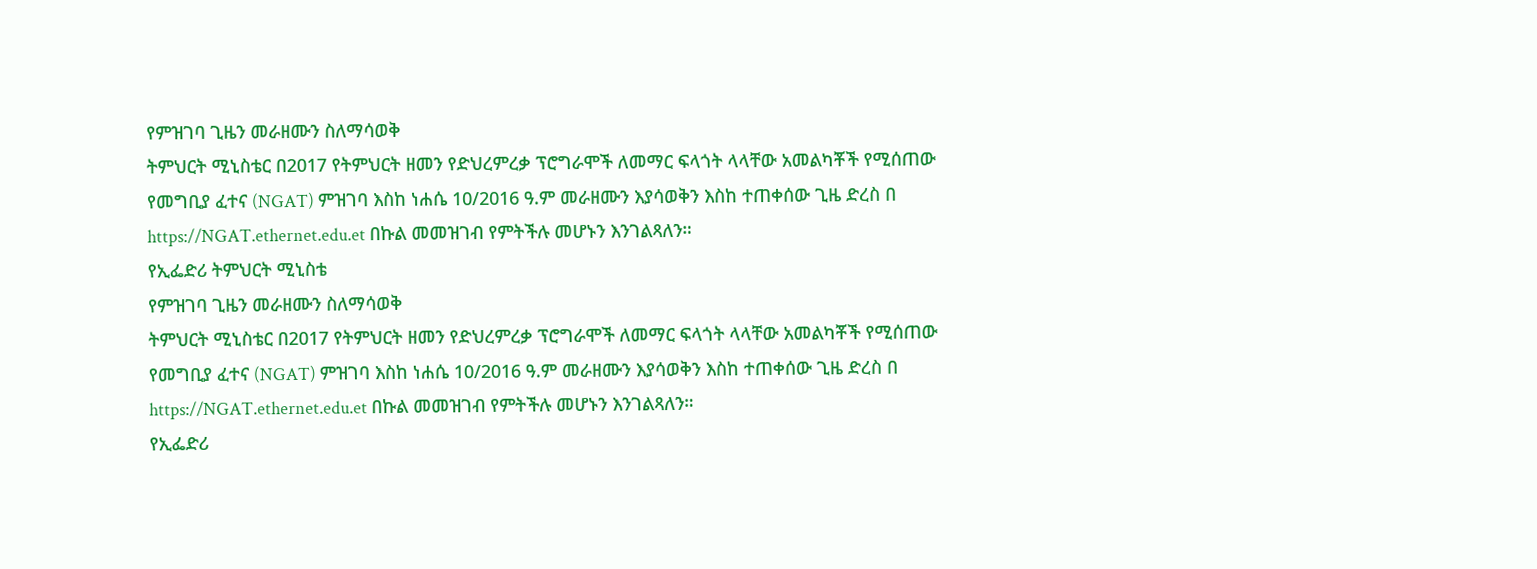የምዝገባ ጊዜን መራዘሙን ስለማሳወቅ
ትምህርት ሚኒስቴር በ2017 የትምህርት ዘመን የድህረምረቃ ፕሮግራሞች ለመማር ፍላጎት ላላቸው አመልካቾች የሚሰጠው የመግቢያ ፈተና (NGAT) ምዝገባ እስከ ነሐሴ 10/2016 ዓ.ም መራዘሙን እያሳወቅን እስከ ተጠቀሰው ጊዜ ድረስ በ https://NGAT.ethernet.edu.et በኩል መመዝገብ የምትችሉ መሆኑን እንገልጻለን።
የኢፌድሪ ትምህርት ሚኒስቴ
የምዝገባ ጊዜን መራዘሙን ስለማሳወቅ
ትምህርት ሚኒስቴር በ2017 የትምህርት ዘመን የድህረምረቃ ፕሮግራሞች ለመማር ፍላጎት ላላቸው አመልካቾች የሚሰጠው የመግቢያ ፈተና (NGAT) ምዝገባ እስከ ነሐሴ 10/2016 ዓ.ም መራዘሙን እያሳወቅን እስከ ተጠቀሰው ጊዜ ድረስ በ https://NGAT.ethernet.edu.et በኩል መመዝገብ የምትችሉ መሆኑን እንገልጻለን።
የኢፌድሪ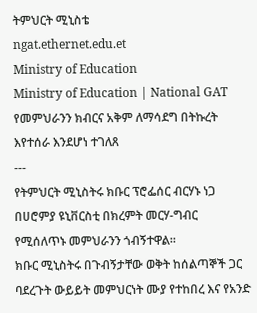ትምህርት ሚኒስቴ
ngat.ethernet.edu.et
Ministry of Education
Ministry of Education | National GAT
የመምህራንን ክብርና አቅም ለማሳደግ በትኩረት እየተሰራ እንደሆነ ተገለጸ
---
የትምህርት ሚኒስትሩ ክቡር ፕሮፌሰር ብርሃኑ ነጋ በሀሮምያ ዩኒቨርስቲ በክረምት መርሃ-ግብር የሚሰለጥኑ መምህራንን ጎብኝተዋል።
ክቡር ሚኒስትሩ በጉብኝታቸው ወቅት ከሰልጣኞች ጋር ባደረጉት ውይይት መምህርነት ሙያ የተከበረ እና የአንድ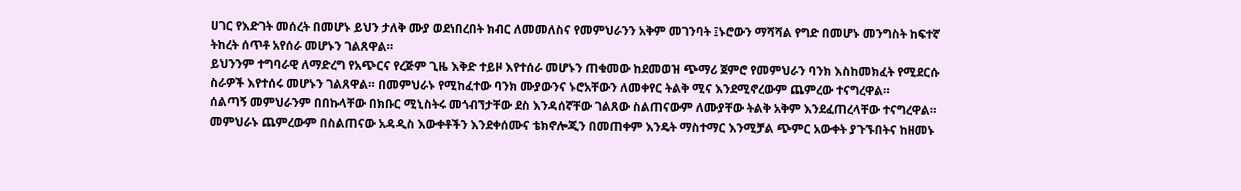ሀገር የእድገት መሰረት በመሆኑ ይህን ታለቅ ሙያ ወደነበረበት ክብር ለመመለስና የመምህራንን አቅም መገንባት ፤ኑሮውን ማሻሻል የግድ በመሆኑ መንግስት ከፍተኛ ትከረት ሰጥቶ አየሰራ መሆኑን ገልጸዋል።
ይህንንም ተግባራዊ ለማድረግ የአጭርና የረጅም ጊዜ እቅድ ተይዞ እየተሰራ መሆኑን ጠቁመው ከደመወዝ ጭማሪ ጀምሮ የመምህራን ባንክ እስከመክፈት የሚደርሱ ስራዎች እየተሰሩ መሆኑን ገልጸዋል። በመምህራኑ የሚከፈተው ባንክ ሙያውንና ኑሮአቸውን ለመቀየር ትልቅ ሚና እንደሚኖረውም ጨምረው ተናግረዋል።
ሰልጣኝ መምህራንም በበኩላቸው በክቡር ሚኒስትሩ መጎብኘታቸው ደስ እንዳሰኛቸው ገልጸው ስልጠናውም ለሙያቸው ትልቅ አቅም እንደፈጠረላቸው ተናግረዋል። መምህራኑ ጨምረውም በስልጠናው አዳዲስ እውቀቶችን እንደቀሰሙና ቴክኖሎጂን በመጠቀም እንዴት ማስተማር እንሚቻል ጭምር አውቀት ያጉኙበትና ከዘመኑ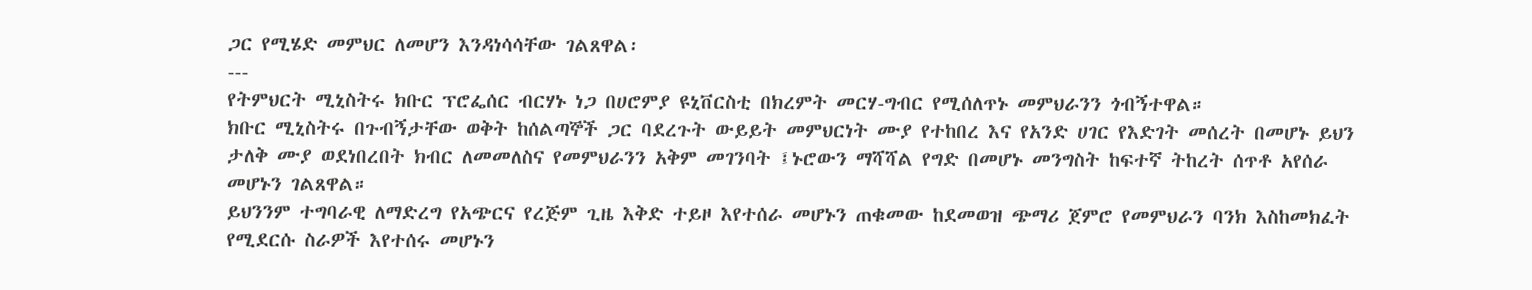ጋር የሚሄድ መምህር ለመሆን እንዳነሳሳቸው ገልጸዋል፡
---
የትምህርት ሚኒስትሩ ክቡር ፕሮፌሰር ብርሃኑ ነጋ በሀሮምያ ዩኒቨርስቲ በክረምት መርሃ-ግብር የሚሰለጥኑ መምህራንን ጎብኝተዋል።
ክቡር ሚኒስትሩ በጉብኝታቸው ወቅት ከሰልጣኞች ጋር ባደረጉት ውይይት መምህርነት ሙያ የተከበረ እና የአንድ ሀገር የእድገት መሰረት በመሆኑ ይህን ታለቅ ሙያ ወደነበረበት ክብር ለመመለስና የመምህራንን አቅም መገንባት ፤ኑሮውን ማሻሻል የግድ በመሆኑ መንግስት ከፍተኛ ትከረት ሰጥቶ አየሰራ መሆኑን ገልጸዋል።
ይህንንም ተግባራዊ ለማድረግ የአጭርና የረጅም ጊዜ እቅድ ተይዞ እየተሰራ መሆኑን ጠቁመው ከደመወዝ ጭማሪ ጀምሮ የመምህራን ባንክ እስከመክፈት የሚደርሱ ስራዎች እየተሰሩ መሆኑን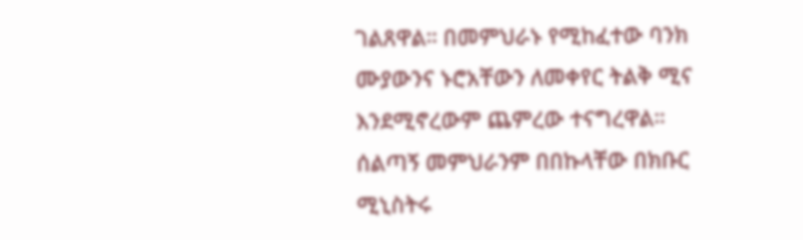ገልጸዋል። በመምህራኑ የሚከፈተው ባንክ ሙያውንና ኑሮአቸውን ለመቀየር ትልቅ ሚና እንደሚኖረውም ጨምረው ተናግረዋል።
ሰልጣኝ መምህራንም በበኩላቸው በክቡር ሚኒስትሩ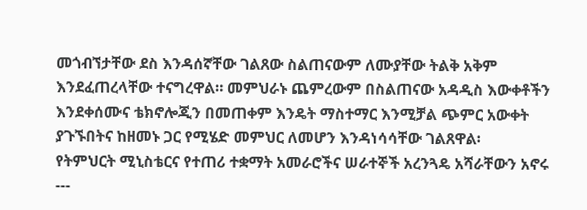መጎብኘታቸው ደስ እንዳሰኛቸው ገልጸው ስልጠናውም ለሙያቸው ትልቅ አቅም እንደፈጠረላቸው ተናግረዋል። መምህራኑ ጨምረውም በስልጠናው አዳዲስ እውቀቶችን እንደቀሰሙና ቴክኖሎጂን በመጠቀም እንዴት ማስተማር እንሚቻል ጭምር አውቀት ያጉኙበትና ከዘመኑ ጋር የሚሄድ መምህር ለመሆን እንዳነሳሳቸው ገልጸዋል፡
የትምህርት ሚኒስቴርና የተጠሪ ተቋማት አመራሮችና ሠራተኞች አረንጓዴ አሻራቸውን አኖሩ
---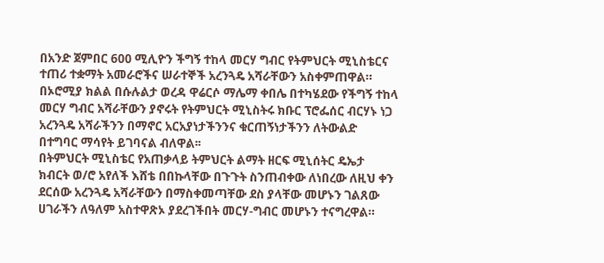በአንድ ጀምበር 600 ሚሊዮን ችግኝ ተከላ መርሃ ግብር የትምህርት ሚኒስቴርና ተጠሪ ተቋማት አመራሮችና ሠራተኞች አረንጓዴ አሻራቸውን አስቀምጠዋል።
በኦሮሚያ ክልል በሱሉልታ ወረዳ ዋሬርሶ ማሌማ ቀበሌ በተካሄደው የችግኝ ተከላ መርሃ ግብር አሻራቸውን ያኖሩት የትምህርት ሚኒስትሩ ክቡር ፕሮፌሰር ብርሃኑ ነጋ አረንጓዴ አሻራችንን በማኖር አርአያነታችንንና ቁርጠኝነታችንን ለትውልድ በተግባር ማሳየት ይገባናል ብለዋል፡፡
በትምህርት ሚኒስቴር የአጠቃላይ ትምህርት ልማት ዘርፍ ሚኒሰትር ዴኤታ ክብርት ወ/ሮ አየለች እሸቴ በበኩላቸው በጉጉት ስንጠብቀው ለነበረው ለዚህ ቀን ደርሰው አረንጓዴ አሻራቸውን በማስቀመጣቸው ደስ ያላቸው መሆኑን ገልጸው ሀገራችን ለዓለም አስተዋጽኦ ያደረገችበት መርሃ-ግብር መሆኑን ተናግረዋል።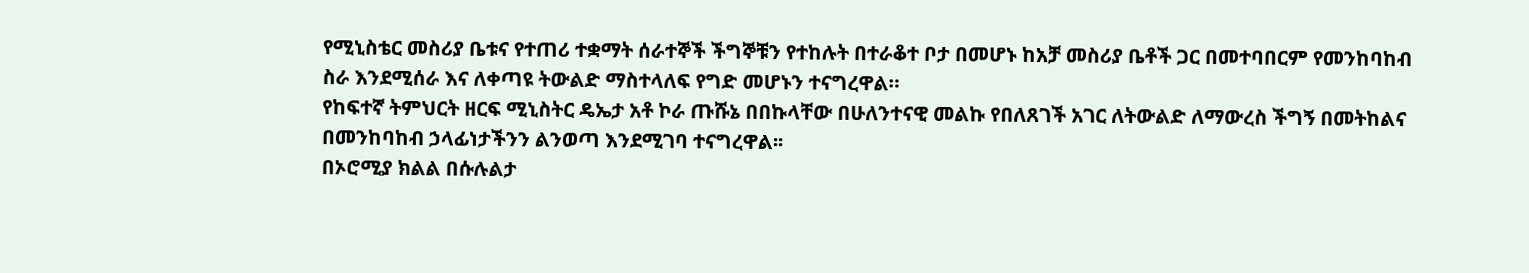የሚኒስቴር መስሪያ ቤቱና የተጠሪ ተቋማት ሰራተኞች ችግኞቹን የተከሉት በተራቆተ ቦታ በመሆኑ ከአቻ መስሪያ ቤቶች ጋር በመተባበርም የመንከባከብ ስራ እንደሚሰራ እና ለቀጣዩ ትውልድ ማስተላለፍ የግድ መሆኑን ተናግረዋል።
የከፍተኛ ትምህርት ዘርፍ ሚኒስትር ዴኤታ አቶ ኮራ ጡሹኔ በበኩላቸው በሁለንተናዊ መልኩ የበለጸገች አገር ለትውልድ ለማውረስ ችግኝ በመትከልና በመንከባከብ ኃላፊነታችንን ልንወጣ እንደሚገባ ተናግረዋል፡፡
በኦሮሚያ ክልል በሱሉልታ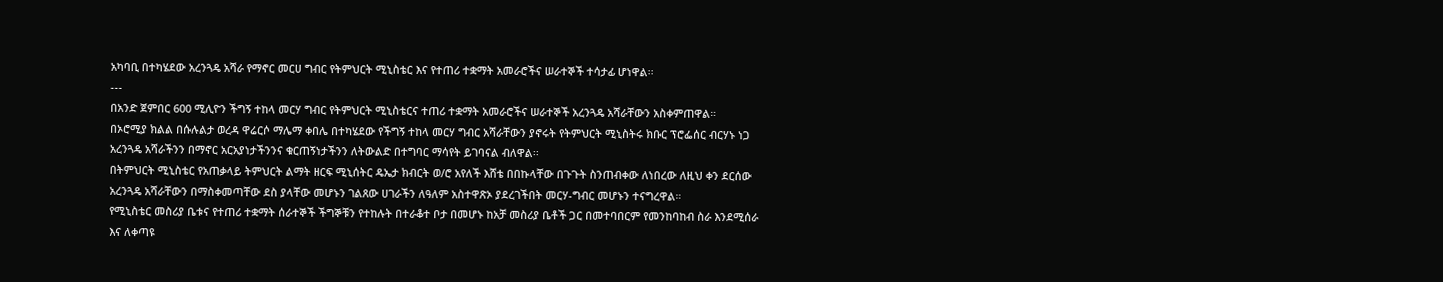አካባቢ በተካሄደው አረንጓዴ አሻራ የማኖር መርሀ ግብር የትምህርት ሚኒስቴር እና የተጠሪ ተቋማት አመራሮችና ሠራተኞች ተሳታፊ ሆነዋል፡፡
---
በአንድ ጀምበር 600 ሚሊዮን ችግኝ ተከላ መርሃ ግብር የትምህርት ሚኒስቴርና ተጠሪ ተቋማት አመራሮችና ሠራተኞች አረንጓዴ አሻራቸውን አስቀምጠዋል።
በኦሮሚያ ክልል በሱሉልታ ወረዳ ዋሬርሶ ማሌማ ቀበሌ በተካሄደው የችግኝ ተከላ መርሃ ግብር አሻራቸውን ያኖሩት የትምህርት ሚኒስትሩ ክቡር ፕሮፌሰር ብርሃኑ ነጋ አረንጓዴ አሻራችንን በማኖር አርአያነታችንንና ቁርጠኝነታችንን ለትውልድ በተግባር ማሳየት ይገባናል ብለዋል፡፡
በትምህርት ሚኒስቴር የአጠቃላይ ትምህርት ልማት ዘርፍ ሚኒሰትር ዴኤታ ክብርት ወ/ሮ አየለች እሸቴ በበኩላቸው በጉጉት ስንጠብቀው ለነበረው ለዚህ ቀን ደርሰው አረንጓዴ አሻራቸውን በማስቀመጣቸው ደስ ያላቸው መሆኑን ገልጸው ሀገራችን ለዓለም አስተዋጽኦ ያደረገችበት መርሃ-ግብር መሆኑን ተናግረዋል።
የሚኒስቴር መስሪያ ቤቱና የተጠሪ ተቋማት ሰራተኞች ችግኞቹን የተከሉት በተራቆተ ቦታ በመሆኑ ከአቻ መስሪያ ቤቶች ጋር በመተባበርም የመንከባከብ ስራ እንደሚሰራ እና ለቀጣዩ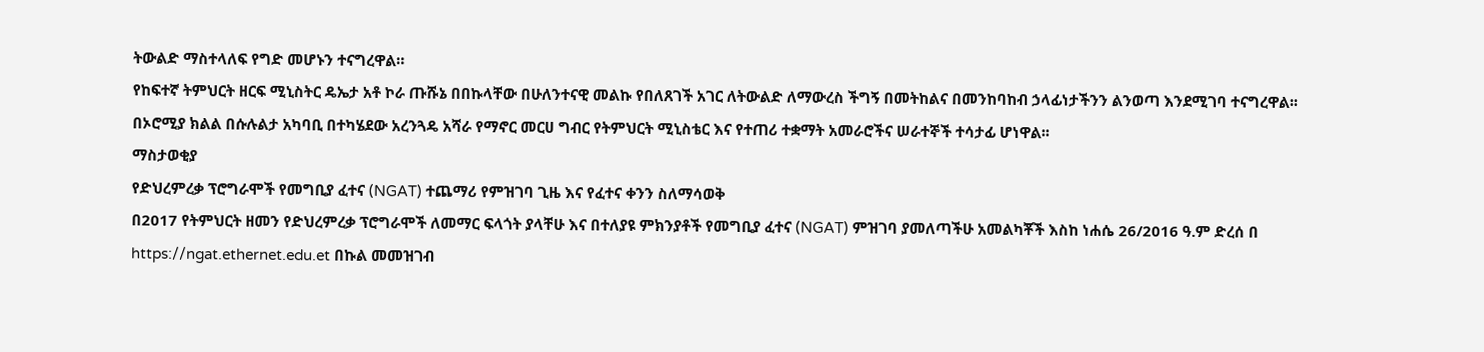ትውልድ ማስተላለፍ የግድ መሆኑን ተናግረዋል።
የከፍተኛ ትምህርት ዘርፍ ሚኒስትር ዴኤታ አቶ ኮራ ጡሹኔ በበኩላቸው በሁለንተናዊ መልኩ የበለጸገች አገር ለትውልድ ለማውረስ ችግኝ በመትከልና በመንከባከብ ኃላፊነታችንን ልንወጣ እንደሚገባ ተናግረዋል፡፡
በኦሮሚያ ክልል በሱሉልታ አካባቢ በተካሄደው አረንጓዴ አሻራ የማኖር መርሀ ግብር የትምህርት ሚኒስቴር እና የተጠሪ ተቋማት አመራሮችና ሠራተኞች ተሳታፊ ሆነዋል፡፡
ማስታወቂያ
የድህረምረቃ ፕሮግራሞች የመግቢያ ፈተና (NGAT) ተጨማሪ የምዝገባ ጊዜ እና የፈተና ቀንን ስለማሳወቅ
በ2017 የትምህርት ዘመን የድህረምረቃ ፕሮግራሞች ለመማር ፍላጎት ያላቸሁ እና በተለያዩ ምክንያቶች የመግቢያ ፈተና (NGAT) ምዝገባ ያመለጣችሁ አመልካቾች እስከ ነሐሴ 26/2016 ዓ.ም ድረሰ በ https://ngat.ethernet.edu.et በኩል መመዝገብ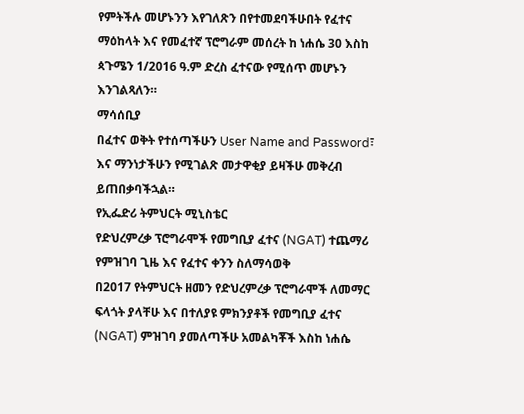የምትችሉ መሆኑንን እየገለጽን በየተመደባችሁበት የፈተና ማዕከላት እና የመፈተኛ ፕሮግራም መሰረት ከ ነሐሴ 30 እስከ ጳጉሜን 1/2016 ዓ.ም ድረስ ፈተናው የሚሰጥ መሆኑን እንገልጻለን።
ማሳሰቢያ
በፈተና ወቅት የተሰጣችሁን User Name and Password፣ እና ማንነታችሁን የሚገልጽ መታዋቂያ ይዛችሁ መቅረብ ይጠበቃባችኋል።
የኢፌድሪ ትምህርት ሚኒስቴር
የድህረምረቃ ፕሮግራሞች የመግቢያ ፈተና (NGAT) ተጨማሪ የምዝገባ ጊዜ እና የፈተና ቀንን ስለማሳወቅ
በ2017 የትምህርት ዘመን የድህረምረቃ ፕሮግራሞች ለመማር ፍላጎት ያላቸሁ እና በተለያዩ ምክንያቶች የመግቢያ ፈተና (NGAT) ምዝገባ ያመለጣችሁ አመልካቾች እስከ ነሐሴ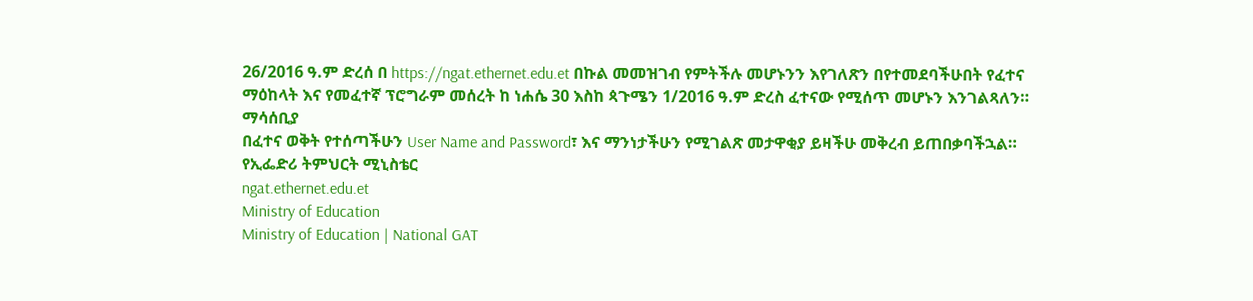26/2016 ዓ.ም ድረሰ በ https://ngat.ethernet.edu.et በኩል መመዝገብ የምትችሉ መሆኑንን እየገለጽን በየተመደባችሁበት የፈተና ማዕከላት እና የመፈተኛ ፕሮግራም መሰረት ከ ነሐሴ 30 እስከ ጳጉሜን 1/2016 ዓ.ም ድረስ ፈተናው የሚሰጥ መሆኑን እንገልጻለን።
ማሳሰቢያ
በፈተና ወቅት የተሰጣችሁን User Name and Password፣ እና ማንነታችሁን የሚገልጽ መታዋቂያ ይዛችሁ መቅረብ ይጠበቃባችኋል።
የኢፌድሪ ትምህርት ሚኒስቴር
ngat.ethernet.edu.et
Ministry of Education
Ministry of Education | National GAT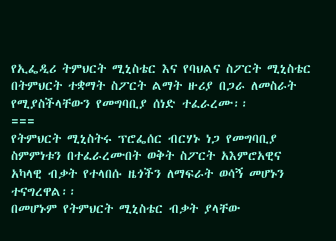የኢፌዲሪ ትምህርት ሚኒስቴር እና የባህልና ስፖርት ሚኒስቴር በትምህርት ተቋማት ስፖርት ልማት ዙሪያ በጋራ ለመስራት የሚያስችላቸውን የመግባቢያ ሰነድ ተፈራረሙ፡፡
===
የትምህርት ሚኒስትሩ ፕሮፌሰር ብርሃኑ ነጋ የመግባቢያ ስምምነቱን በተፈራረሙበት ወቅት ስፖርት አእምሮአዊና አካላዊ ብቃት የተላበሱ ዜጎችን ለማፍራት ወሳኝ መሆኑን ተናግረዋል፡፡
በመሆኑም የትምህርት ሚኒስቴር ብቃት ያላቸው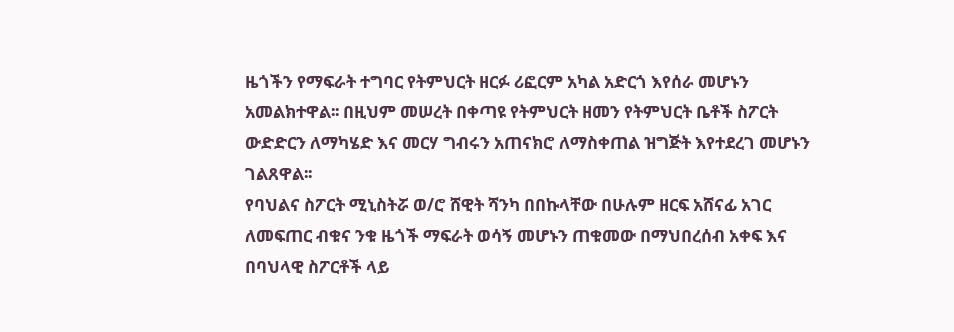ዜጎችን የማፍራት ተግባር የትምህርት ዘርፉ ሪፎርም አካል አድርጎ እየሰራ መሆኑን አመልክተዋል፡፡ በዚህም መሠረት በቀጣዩ የትምህርት ዘመን የትምህርት ቤቶች ስፖርት ውድድርን ለማካሄድ እና መርሃ ግብሩን አጠናክሮ ለማስቀጠል ዝግጅት እየተደረገ መሆኑን ገልጸዋል፡፡
የባህልና ስፖርት ሚኒስትሯ ወ/ሮ ሸዊት ሻንካ በበኩላቸው በሁሉም ዘርፍ አሸናፊ አገር ለመፍጠር ብቁና ንቁ ዜጎች ማፍራት ወሳኝ መሆኑን ጠቁመው በማህበረሰብ አቀፍ እና በባህላዊ ስፖርቶች ላይ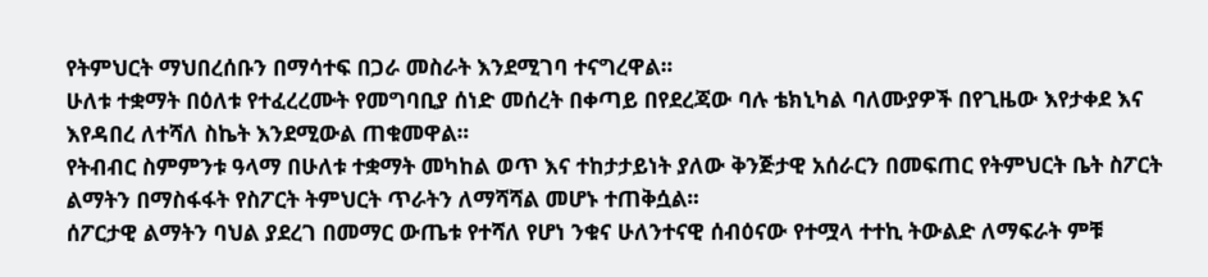የትምህርት ማህበረሰቡን በማሳተፍ በጋራ መስራት እንደሚገባ ተናግረዋል፡፡
ሁለቱ ተቋማት በዕለቱ የተፈረረሙት የመግባቢያ ሰነድ መሰረት በቀጣይ በየደረጃው ባሉ ቴክኒካል ባለሙያዎች በየጊዜው እየታቀደ እና እየዳበረ ለተሻለ ስኬት እንደሚውል ጠቁመዋል፡፡
የትብብር ስምምንቱ ዓላማ በሁለቱ ተቋማት መካከል ወጥ እና ተከታታይነት ያለው ቅንጅታዊ አሰራርን በመፍጠር የትምህርት ቤት ስፖርት ልማትን በማስፋፋት የስፖርት ትምህርት ጥራትን ለማሻሻል መሆኑ ተጠቅሷል፡፡
ሰፖርታዊ ልማትን ባህል ያደረገ በመማር ውጤቱ የተሻለ የሆነ ንቁና ሁለንተናዊ ሰብዕናው የተሟላ ተተኪ ትውልድ ለማፍራት ምቹ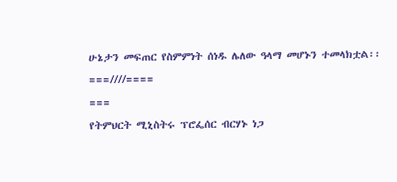ሁኔታን መፍጠር የስምምነት ሰነዱ ሌለው ዓላማ መሆኑን ተመላክቷል፡፡
===////====
===
የትምህርት ሚኒስትሩ ፕሮፌሰር ብርሃኑ ነጋ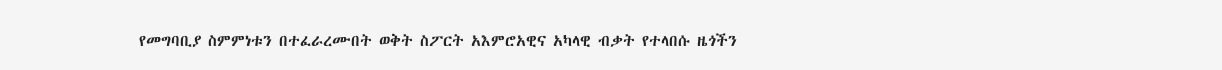የመግባቢያ ስምምነቱን በተፈራረሙበት ወቅት ስፖርት አእምሮአዊና አካላዊ ብቃት የተላበሱ ዜጎችን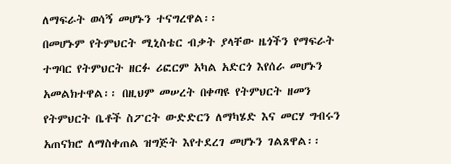ለማፍራት ወሳኝ መሆኑን ተናግረዋል፡፡
በመሆኑም የትምህርት ሚኒስቴር ብቃት ያላቸው ዜጎችን የማፍራት ተግባር የትምህርት ዘርፉ ሪፎርም አካል አድርጎ እየሰራ መሆኑን አመልክተዋል፡፡ በዚህም መሠረት በቀጣዩ የትምህርት ዘመን የትምህርት ቤቶች ስፖርት ውድድርን ለማካሄድ እና መርሃ ግብሩን አጠናክሮ ለማስቀጠል ዝግጅት እየተደረገ መሆኑን ገልጸዋል፡፡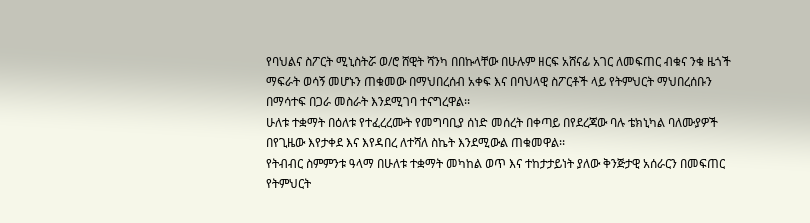የባህልና ስፖርት ሚኒስትሯ ወ/ሮ ሸዊት ሻንካ በበኩላቸው በሁሉም ዘርፍ አሸናፊ አገር ለመፍጠር ብቁና ንቁ ዜጎች ማፍራት ወሳኝ መሆኑን ጠቁመው በማህበረሰብ አቀፍ እና በባህላዊ ስፖርቶች ላይ የትምህርት ማህበረሰቡን በማሳተፍ በጋራ መስራት እንደሚገባ ተናግረዋል፡፡
ሁለቱ ተቋማት በዕለቱ የተፈረረሙት የመግባቢያ ሰነድ መሰረት በቀጣይ በየደረጃው ባሉ ቴክኒካል ባለሙያዎች በየጊዜው እየታቀደ እና እየዳበረ ለተሻለ ስኬት እንደሚውል ጠቁመዋል፡፡
የትብብር ስምምንቱ ዓላማ በሁለቱ ተቋማት መካከል ወጥ እና ተከታታይነት ያለው ቅንጅታዊ አሰራርን በመፍጠር የትምህርት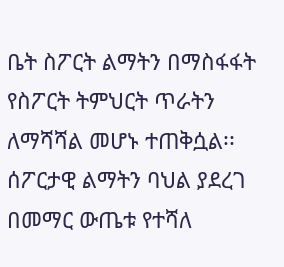ቤት ስፖርት ልማትን በማስፋፋት የስፖርት ትምህርት ጥራትን ለማሻሻል መሆኑ ተጠቅሷል፡፡
ሰፖርታዊ ልማትን ባህል ያደረገ በመማር ውጤቱ የተሻለ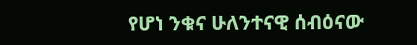የሆነ ንቁና ሁለንተናዊ ሰብዕናው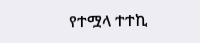የተሟላ ተተኪ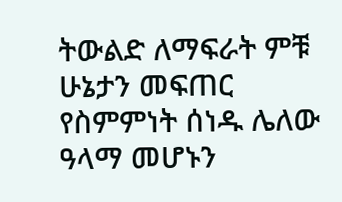ትውልድ ለማፍራት ምቹ ሁኔታን መፍጠር የስምምነት ሰነዱ ሌለው ዓላማ መሆኑን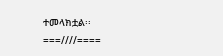ተመላክቷል፡፡
===////====